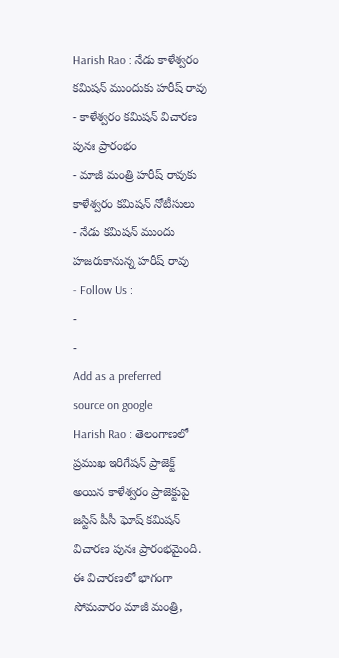Harish Rao : నేడు కాళేశ్వరం కమిషన్ ముందుకు హరీష్ రావు
- కాళేశ్వరం కమిషన్ విచారణ పునః ప్రారంభం
- మాజీ మంత్రి హరీష్ రావుకు కాళేశ్వరం కమిషన్ నోటీసులు
- నేడు కమిషన్ ముందు హజరుకానున్న హరీష్ రావు
- Follow Us :
-
-
Add as a preferred
source on google
Harish Rao : తెలంగాణలో ప్రముఖ ఇరిగేషన్ ప్రాజెక్ట్ అయిన కాళేశ్వరం ప్రాజెక్టుపై జస్టిస్ పీసీ ఘోష్ కమిషన్ విచారణ పునః ప్రారంభమైంది. ఈ విచారణలో భాగంగా సోమవారం మాజీ మంత్రి,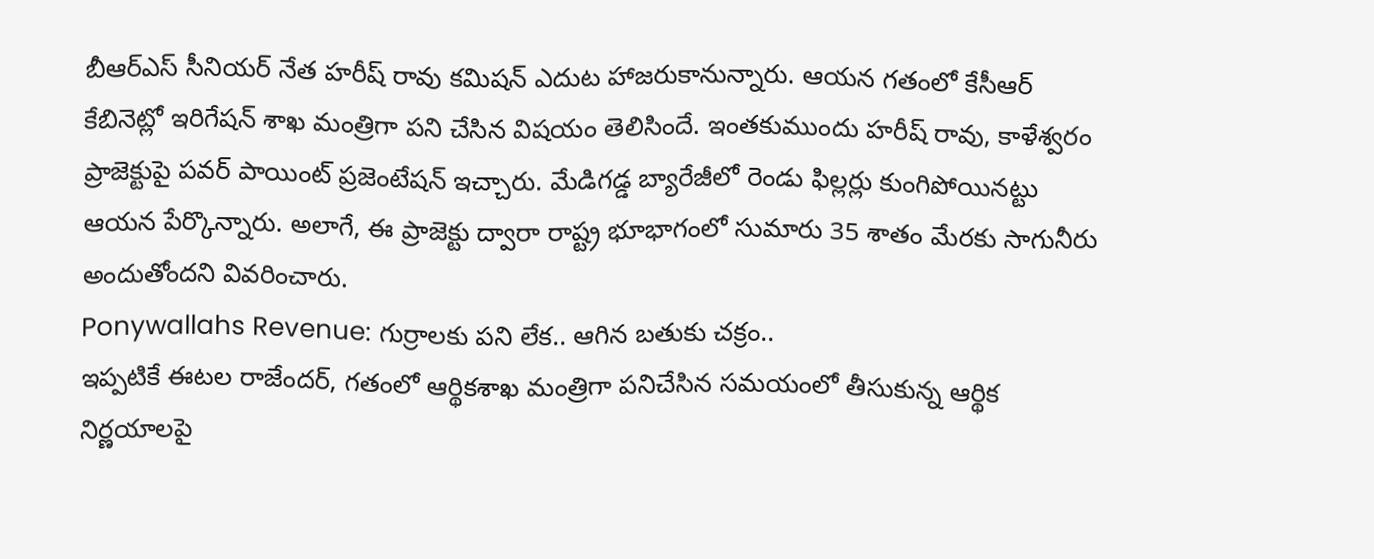బీఆర్ఎస్ సీనియర్ నేత హరీష్ రావు కమిషన్ ఎదుట హాజరుకానున్నారు. ఆయన గతంలో కేసీఆర్ కేబినెట్లో ఇరిగేషన్ శాఖ మంత్రిగా పని చేసిన విషయం తెలిసిందే. ఇంతకుముందు హరీష్ రావు, కాళేశ్వరం ప్రాజెక్టుపై పవర్ పాయింట్ ప్రజెంటేషన్ ఇచ్చారు. మేడిగడ్డ బ్యారేజీలో రెండు ఫిల్లర్లు కుంగిపోయినట్టు ఆయన పేర్కొన్నారు. అలాగే, ఈ ప్రాజెక్టు ద్వారా రాష్ట్ర భూభాగంలో సుమారు 35 శాతం మేరకు సాగునీరు అందుతోందని వివరించారు.
Ponywallahs Revenue: గుర్రాలకు పని లేక.. ఆగిన బతుకు చక్రం..
ఇప్పటికే ఈటల రాజేందర్, గతంలో ఆర్థికశాఖ మంత్రిగా పనిచేసిన సమయంలో తీసుకున్న ఆర్థిక నిర్ణయాలపై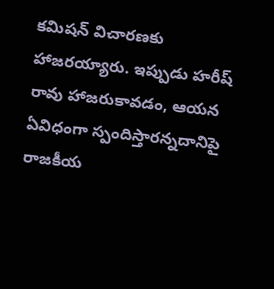కమిషన్ విచారణకు హాజరయ్యారు. ఇప్పుడు హరీష్ రావు హాజరుకావడం, ఆయన ఏవిధంగా స్పందిస్తారన్నదానిపై రాజకీయ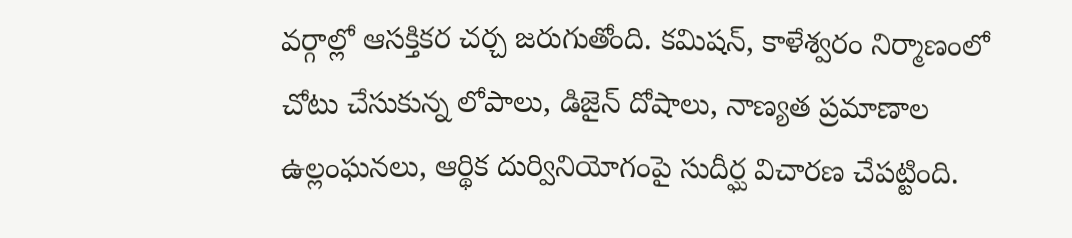వర్గాల్లో ఆసక్తికర చర్చ జరుగుతోంది. కమిషన్, కాళేశ్వరం నిర్మాణంలో చోటు చేసుకున్న లోపాలు, డిజైన్ దోషాలు, నాణ్యత ప్రమాణాల ఉల్లంఘనలు, ఆర్థిక దుర్వినియోగంపై సుదీర్ఘ విచారణ చేపట్టింది.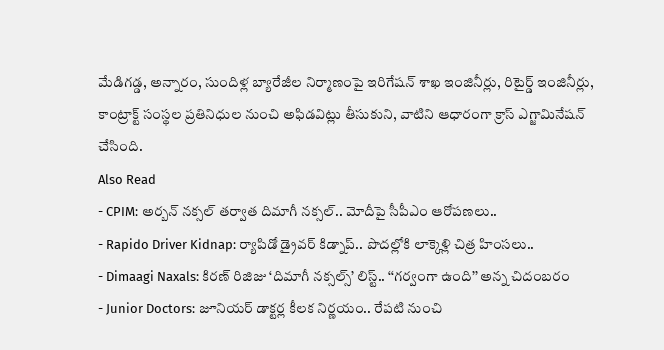మేడిగడ్డ, అన్నారం, సుందిళ్ల బ్యారేజీల నిర్మాణంపై ఇరిగేషన్ శాఖ ఇంజినీర్లు, రిటైర్డ్ ఇంజినీర్లు, కాంట్రాక్ట్ సంస్థల ప్రతినిధుల నుంచి అఫిడవిట్లు తీసుకుని, వాటిని ఆధారంగా క్రాస్ ఎగ్జామినేషన్ చేసింది.
Also Read
- CPIM: అర్బన్ నక్సల్ తర్వాత దిమాగీ నక్సల్.. మోదీపై సీపీఎం ఆరోపణలు..
- Rapido Driver Kidnap: ర్యాపిడో డ్రైవర్ కిడ్నాప్.. పొదల్లోకి లాక్కెళ్లి చిత్ర హింసలు..
- Dimaagi Naxals: కిరణ్ రిజిజు ‘దిమాగీ నక్సల్స్’ లిస్ట్.. ‘‘గర్వంగా ఉంది’’ అన్న చిదంబరం
- Junior Doctors: జూనియర్ డాక్టర్ల కీలక నిర్ణయం.. రేపటి నుంచి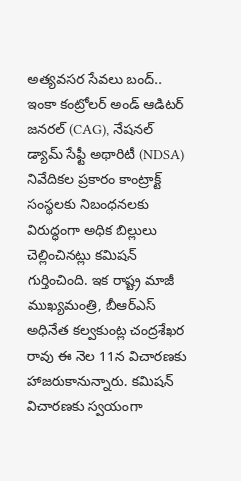అత్యవసర సేవలు బంద్..
ఇంకా కంట్రోలర్ అండ్ ఆడిటర్ జనరల్ (CAG), నేషనల్ డ్యామ్ సేఫ్టీ అథారిటీ (NDSA) నివేదికల ప్రకారం కాంట్రాక్ట్ సంస్థలకు నిబంధనలకు విరుద్ధంగా అధిక బిల్లులు చెల్లించినట్లు కమిషన్ గుర్తించింది. ఇక రాష్ట్ర మాజీ ముఖ్యమంత్రి, బీఆర్ఎస్ అధినేత కల్వకుంట్ల చంద్రశేఖర రావు ఈ నెల 11న విచారణకు హాజరుకానున్నారు. కమిషన్ విచారణకు స్వయంగా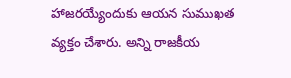హాజరయ్యేందుకు ఆయన సుముఖత వ్యక్తం చేశారు. అన్ని రాజకీయ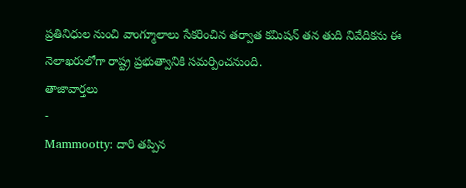ప్రతినిధుల నుంచి వాంగ్మూలాలు సేకరించిన తర్వాత కమిషన్ తన తుది నివేదికను ఈ నెలాఖరులోగా రాష్ట్ర ప్రభుత్వానికి సమర్పించనుంది.
తాజావార్తలు
-
Mammootty: దారి తప్పిన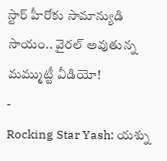స్టార్ హీరోకు సామాన్యుడి సాయం.. వైరల్ అవుతున్న మమ్ముట్టీ వీడియో!
-
Rocking Star Yash: యశ్ను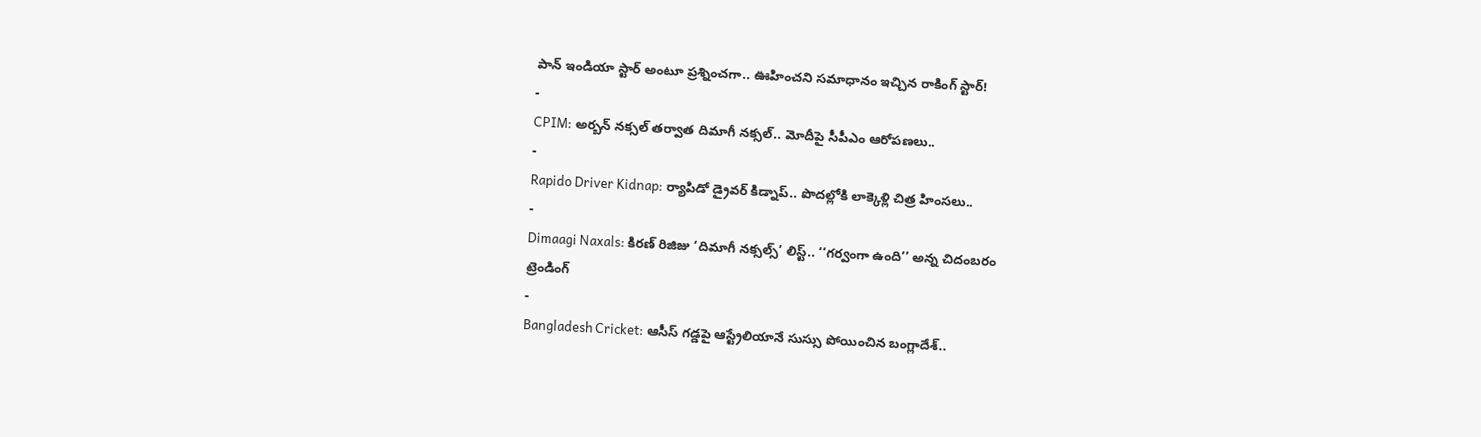పాన్ ఇండియా స్టార్ అంటూ ప్రశ్నించగా.. ఊహించని సమాధానం ఇచ్చిన రాకింగ్ స్టార్!
-
CPIM: అర్బన్ నక్సల్ తర్వాత దిమాగీ నక్సల్.. మోదీపై సీపీఎం ఆరోపణలు..
-
Rapido Driver Kidnap: ర్యాపిడో డ్రైవర్ కిడ్నాప్.. పొదల్లోకి లాక్కెళ్లి చిత్ర హింసలు..
-
Dimaagi Naxals: కిరణ్ రిజిజు ‘దిమాగీ నక్సల్స్’ లిస్ట్.. ‘‘గర్వంగా ఉంది’’ అన్న చిదంబరం
ట్రెండింగ్
-
Bangladesh Cricket: ఆసీస్ గడ్డపై ఆస్ట్రేలియానే సుస్సు పోయించిన బంగ్లాదేశ్..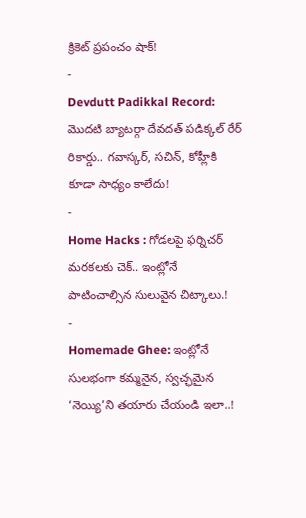క్రికెట్ ప్రపంచం షాక్!
-
Devdutt Padikkal Record: మొదటి బ్యాటర్గా దేవదత్ పడిక్కల్ రేర్ రికార్డు.. గవాస్కర్, సచిన్, కోహ్లీకి కూడా సాధ్యం కాలేదు!
-
Home Hacks : గోడలపై ఫర్నిచర్ మరకలకు చెక్.. ఇంట్లోనే పాటించాల్సిన సులువైన చిట్కాలు.!
-
Homemade Ghee: ఇంట్లోనే సులభంగా కమ్మనైన, స్వచ్ఛమైన ‘నెయ్యి’ని తయారు చేయండి ఇలా..!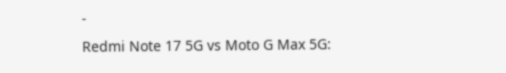-
Redmi Note 17 5G vs Moto G Max 5G: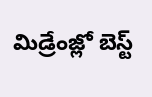మిడ్రేంజ్లో బెస్ట్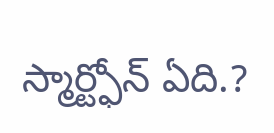స్మార్ట్ఫోన్ ఏది.?